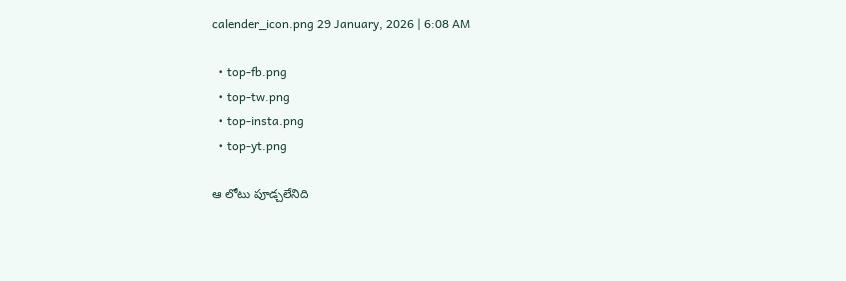calender_icon.png 29 January, 2026 | 6:08 AM

  • top-fb.png
  • top-tw.png
  • top-insta.png
  • top-yt.png

ఆ లోటు పూడ్చలేనిది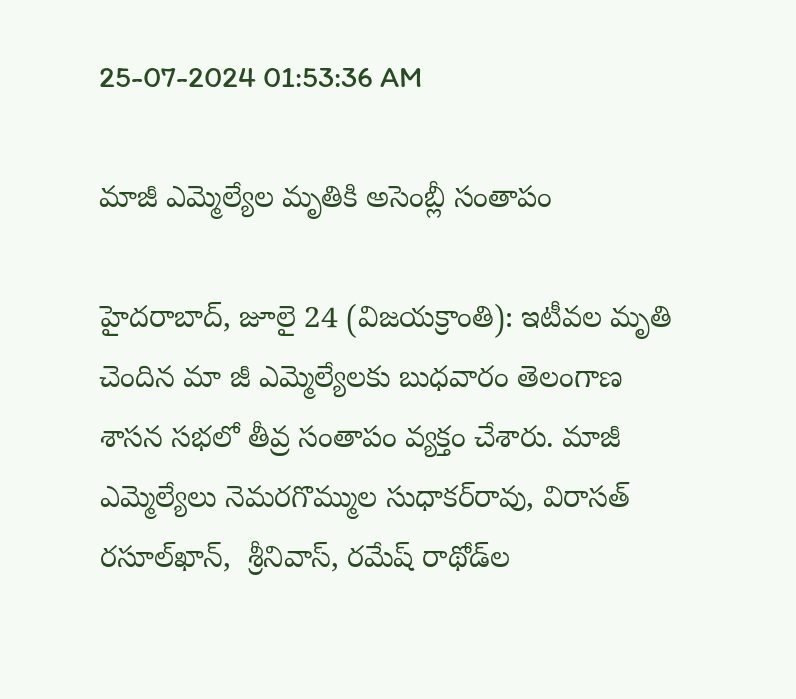25-07-2024 01:53:36 AM

మాజీ ఎమ్మెల్యేల మృతికి అసెంబ్లీ సంతాపం

హైదరాబాద్, జూలై 24 (విజయక్రాంతి): ఇటీవల మృతి చెందిన మా జీ ఎమ్మెల్యేలకు బుధవారం తెలంగాణ శాసన సభలో తీవ్ర సంతాపం వ్యక్తం చేశారు. మాజీ ఎమ్మెల్యేలు నెమరగొమ్ముల సుధాకర్‌రావు, విరాసత్ రసూల్‌ఖాన్,  శ్రీనివాస్, రమేష్ రాథోడ్‌ల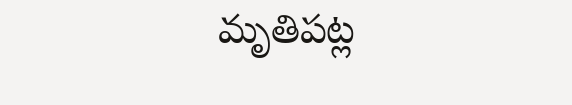మృతిపట్ల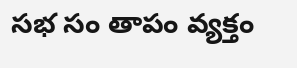సభ సం తాపం వ్యక్తం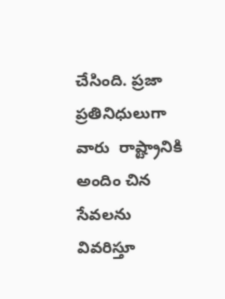చేసింది. ప్రజా ప్రతినిధులుగా వారు  రాష్ట్రానికి అందిం చిన సేవలను వివరిస్తూ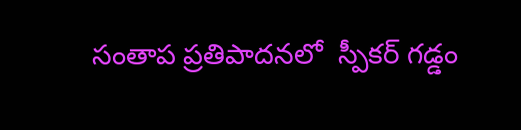సంతాప ప్రతిపాదనలో  స్పీకర్ గడ్డం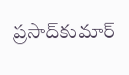ప్రసాద్‌కుమార్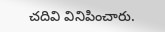చదివి వినిపించారు.